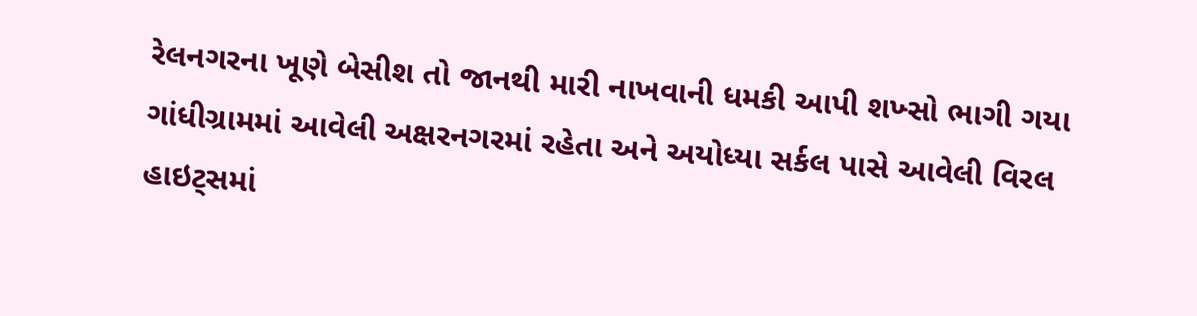રેલનગરના ખૂણે બેસીશ તો જાનથી મારી નાખવાની ધમકી આપી શખ્સો ભાગી ગયા
ગાંધીગ્રામમાં આવેલી અક્ષરનગરમાં રહેતા અને અયોધ્યા સર્કલ પાસે આવેલી વિરલ હાઇટ્સમાં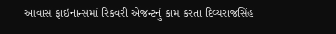આવાસ ફાઇનાન્સમાં રિકવરી એજન્ટનું કામ કરતા દિવ્યરાજસિંહ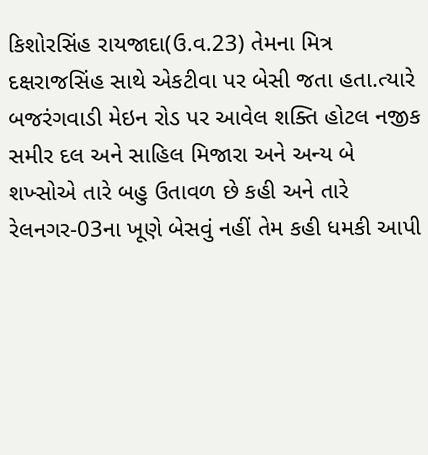કિશોરસિંહ રાયજાદા(ઉ.વ.23) તેમના મિત્ર દક્ષરાજસિંહ સાથે એકટીવા પર બેસી જતા હતા.ત્યારે બજરંગવાડી મેઇન રોડ પર આવેલ શક્તિ હોટલ નજીક સમીર દલ અને સાહિલ મિજારા અને અન્ય બે શખ્સોએ તારે બહુ ઉતાવળ છે કહી અને તારે રેલનગર-03ના ખૂણે બેસવું નહીં તેમ કહી ધમકી આપી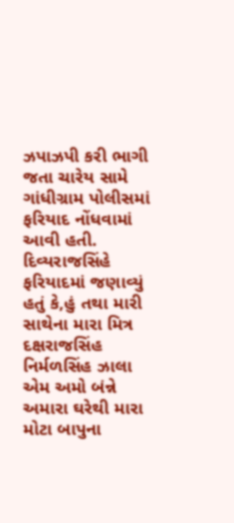ઝપાઝપી કરી ભાગી જતા ચારેય સામે ગાંધીગ્રામ પોલીસમાં ફરિયાદ નોંધવામાં આવી હતી.
દિવ્યરાજસિંહે ફરિયાદમાં જણાવ્યું હતું કે,હું તથા મારી સાથેના મારા મિત્ર દક્ષરાજસિંહ નિર્મળસિંહ ઝાલા એમ અમો બંન્ને અમારા ઘરેથી મારા મોટા બાપુના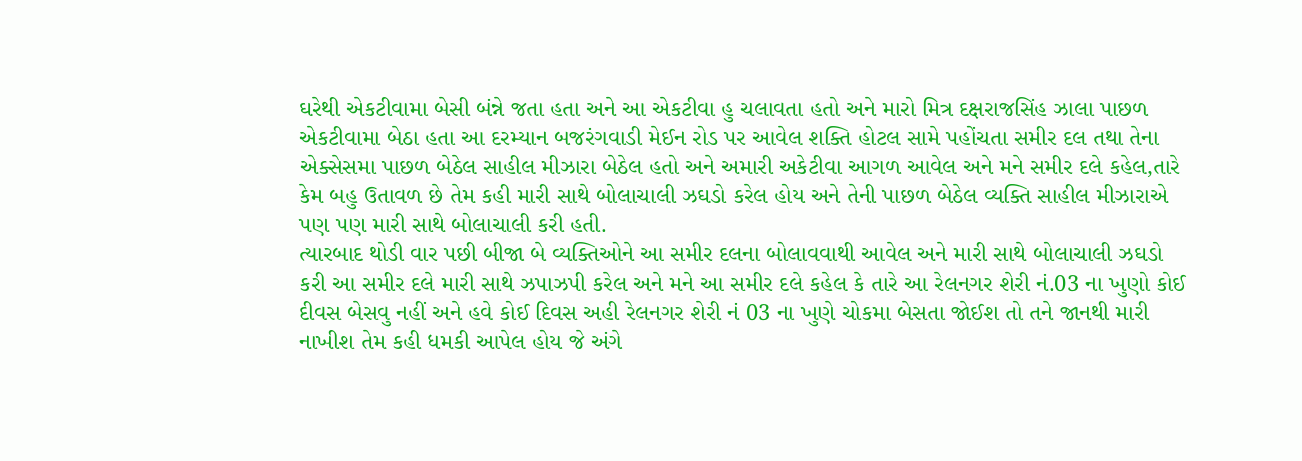ઘરેથી એકટીવામા બેસી બંન્ને જતા હતા અને આ એકટીવા હુ ચલાવતા હતો અને મારો મિત્ર દક્ષરાજસિંહ ઝાલા પાછળ એકટીવામા બેઠા હતા આ દરમ્યાન બજરંગવાડી મેઈન રોડ પર આવેલ શક્તિ હોટલ સામે પહોંચતા સમીર દલ તથા તેના એક્સેસમા પાછળ બેઠેલ સાહીલ મીઝારા બેઠેલ હતો અને અમારી અકેટીવા આગળ આવેલ અને મને સમીર દલે કહેલ,તારે કેમ બહુ ઉતાવળ છે તેમ કહી મારી સાથે બોલાચાલી ઝઘડો કરેલ હોય અને તેની પાછળ બેઠેલ વ્યક્તિ સાહીલ મીઝારાએ પણ પણ મારી સાથે બોલાચાલી કરી હતી.
ત્યારબાદ થોડી વાર પછી બીજા બે વ્યક્તિઓને આ સમીર દલના બોલાવવાથી આવેલ અને મારી સાથે બોલાચાલી ઝઘડો કરી આ સમીર દલે મારી સાથે ઝપાઝપી કરેલ અને મને આ સમીર દલે કહેલ કે તારે આ રેલનગર શેરી નં.03 ના ખુણો કોઈ દીવસ બેસવુ નહીં અને હવે કોઈ દિવસ અહી રેલનગર શેરી નં 03 ના ખુણે ચોકમા બેસતા જોઈશ તો તને જાનથી મારી નાખીશ તેમ કહી ધમકી આપેલ હોય જે અંગે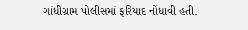ગાંધીગ્રામ પોલીસમાં ફરિયાદ નોંધાવી હતી.